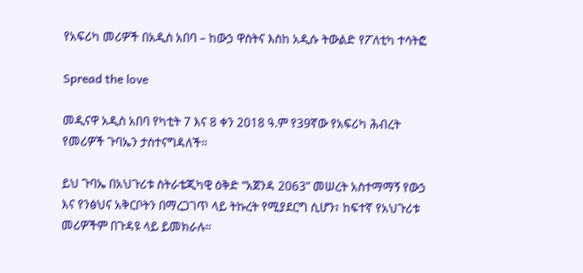የአፍሪካ መሪዎች በአዲስ አበባ – ከውኃ ዋስትና እስከ አዲሱ ትውልድ የፖለቲካ ተሳትፎ

Spread the love

መዲናዋ አዲስ አበባ የካቲት 7 እና 8 ቀን 2018 ዓ.ም የ39ኛው የአፍሪካ ሕብረት የመሪዎች ጉባኤን ታስተናግዳለች።

ይህ ጉባኤ በአህጉሪቱ ስትራቴጂካዊ ዕቅድ “አጀንዳ 2063” መሠረት አስተማማኝ የውኃ እና የንፅህና አቅርቦትን በማረጋገጥ ላይ ትኩረት የሚያደርግ ሲሆን፣ ከፍተኛ የአህጉሪቱ መሪዎችም በጉዳዩ ላይ ይመክራሉ።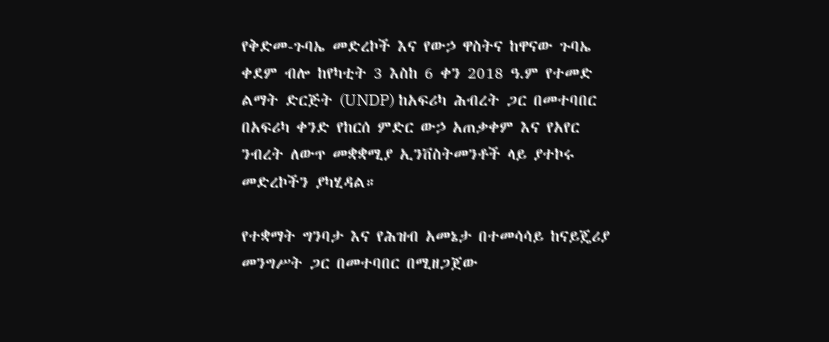የቅድመ-ጉባኤ መድረኮች እና የውኃ ዋስትና ከዋናው ጉባኤ ቀደም ብሎ ከየካቲት 3 እስከ 6 ቀን 2018 ዓ.ም የተመድ ልማት ድርጅት (UNDP) ከአፍሪካ ሕብረት ጋር በመተባበር በአፍሪካ ቀንድ የከርሰ ምድር ውኃ አጠቃቀም እና የአየር ንብረት ለውጥ መቋቋሚያ ኢንቨስትመንቶች ላይ ያተኮሩ መድረኮችን ያካሂዳል።

የተቋማት ግንባታ እና የሕዝብ አመኔታ በተመሳሳይ ከናይጄሪያ መንግሥት ጋር በመተባበር በሚዘጋጀው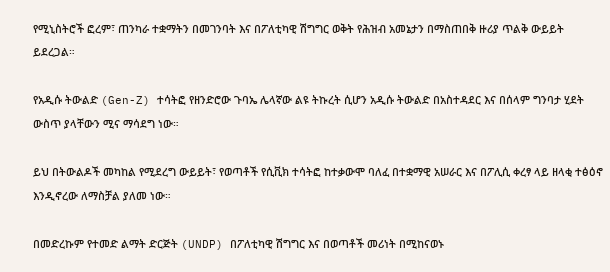የሚኒስትሮች ፎረም፣ ጠንካራ ተቋማትን በመገንባት እና በፖለቲካዊ ሽግግር ወቅት የሕዝብ አመኔታን በማስጠበቅ ዙሪያ ጥልቅ ውይይት ይደረጋል።

የአዲሱ ትውልድ (Gen-Z) ተሳትፎ የዘንድሮው ጉባኤ ሌላኛው ልዩ ትኩረት ሲሆን አዲሱ ትውልድ በአስተዳደር እና በሰላም ግንባታ ሂደት ውስጥ ያላቸውን ሚና ማሳደግ ነው።

ይህ በትውልዶች መካከል የሚደረግ ውይይት፣ የወጣቶች የሲቪክ ተሳትፎ ከተቃውሞ ባለፈ በተቋማዊ አሠራር እና በፖሊሲ ቀረፃ ላይ ዘላቂ ተፅዕኖ እንዲኖረው ለማስቻል ያለመ ነው።

በመድረኩም የተመድ ልማት ድርጅት (UNDP) በፖለቲካዊ ሽግግር እና በወጣቶች መሪነት በሚከናወኑ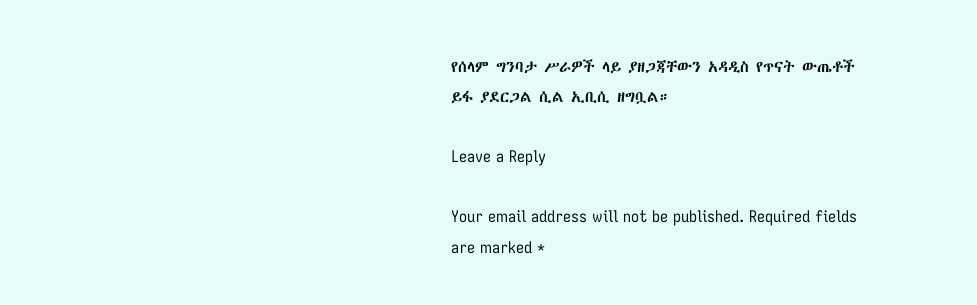የሰላም ግንባታ ሥራዎች ላይ ያዘጋጃቸውን አዳዲስ የጥናት ውጤቶች ይፋ ያደርጋል ሲል ኢቢሲ ዘግቧል።

Leave a Reply

Your email address will not be published. Required fields are marked *